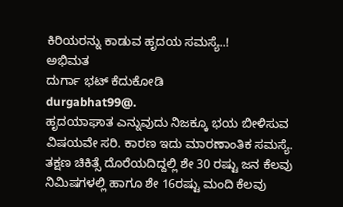ಕಿರಿಯರನ್ನು ಕಾಡುವ ಹೃದಯ ಸಮಸ್ಯೆ..!
ಅಭಿಮತ
ದುರ್ಗಾ ಭಟ್ ಕೆದುಕೋಡಿ
durgabhat99@.
ಹೃದಯಾಘಾತ ಎನ್ನುವುದು ನಿಜಕ್ಕೂ ಭಯ ಬೀಳಿಸುವ ವಿಷಯವೇ ಸರಿ. ಕಾರಣ ಇದು ಮಾರಣಾಂತಿಕ ಸಮಸ್ಯೆ. ತಕ್ಷಣ ಚಿಕಿತ್ಸೆ ದೊರೆಯದಿದ್ದಲ್ಲಿ ಶೇ 30 ರಷ್ಟು ಜನ ಕೆಲವು ನಿಮಿಷಗಳಲ್ಲಿ ಹಾಗೂ ಶೇ 16ರಷ್ಟು ಮಂದಿ ಕೆಲವು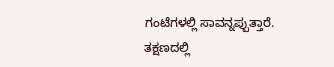ಗಂಟೆಗಳಲ್ಲಿ ಸಾವನ್ನಪ್ಪುತ್ತಾರೆ. ತಕ್ಷಣದಲ್ಲಿ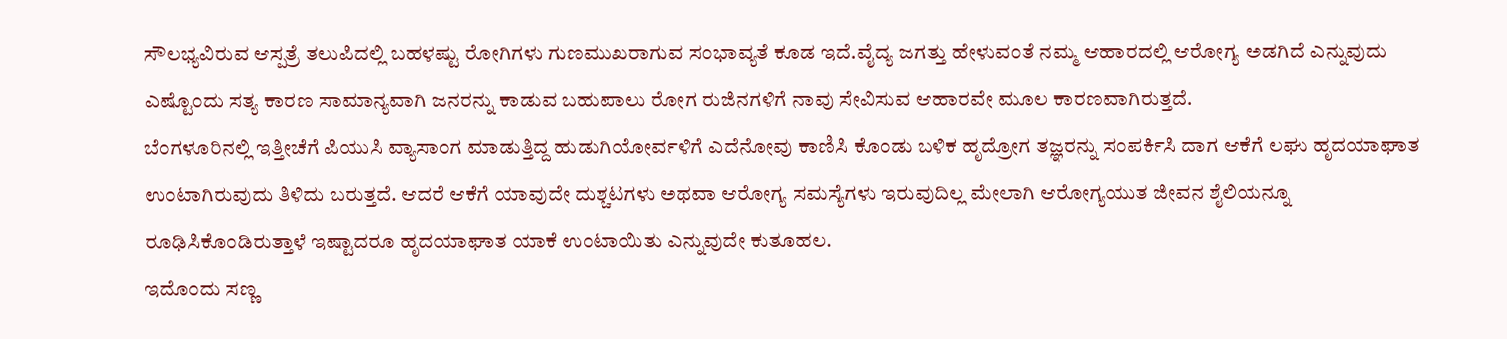ಸೌಲಭ್ಯವಿರುವ ಆಸ್ಪತ್ರೆ ತಲುಪಿದಲ್ಲಿ ಬಹಳಷ್ಟು ರೋಗಿಗಳು ಗುಣಮುಖರಾಗುವ ಸಂಭಾವ್ಯತೆ ಕೂಡ ಇದೆ.ವೈದ್ಯ ಜಗತ್ತು ಹೇಳುವಂತೆ ನಮ್ಮ ಆಹಾರದಲ್ಲಿ ಆರೋಗ್ಯ ಅಡಗಿದೆ ಎನ್ನುವುದು ಎಷ್ಟೊಂದು ಸತ್ಯ ಕಾರಣ ಸಾಮಾನ್ಯವಾಗಿ ಜನರನ್ನು ಕಾಡುವ ಬಹುಪಾಲು ರೋಗ ರುಜಿನಗಳಿಗೆ ನಾವು ಸೇವಿಸುವ ಆಹಾರವೇ ಮೂಲ ಕಾರಣವಾಗಿರುತ್ತದೆ.
ಬೆಂಗಳೂರಿನಲ್ಲಿ ಇತ್ತೀಚೆಗೆ ಪಿಯುಸಿ ವ್ಯಾಸಾಂಗ ಮಾಡುತ್ತಿದ್ದ ಹುಡುಗಿಯೋರ್ವಳಿಗೆ ಎದೆನೋವು ಕಾಣಿಸಿ ಕೊಂಡು ಬಳಿಕ ಹೃದ್ರೋಗ ತಜ್ಞರನ್ನು ಸಂಪರ್ಕಿಸಿ ದಾಗ ಆಕೆಗೆ ಲಘು ಹೃದಯಾಘಾತ ಉಂಟಾಗಿರುವುದು ತಿಳಿದು ಬರುತ್ತದೆ. ಆದರೆ ಆಕೆಗೆ ಯಾವುದೇ ದುಶ್ಚಟಗಳು ಅಥವಾ ಆರೋಗ್ಯ ಸಮಸ್ಯೆಗಳು ಇರುವುದಿಲ್ಲ ಮೇಲಾಗಿ ಆರೋಗ್ಯಯುತ ಜೀವನ ಶೈಲಿಯನ್ನೂ ರೂಢಿಸಿಕೊಂಡಿರುತ್ತಾಳೆ ಇಷ್ಟಾದರೂ ಹೃದಯಾಘಾತ ಯಾಕೆ ಉಂಟಾಯಿತು ಎನ್ನುವುದೇ ಕುತೂಹಲ.
ಇದೊಂದು ಸಣ್ಣ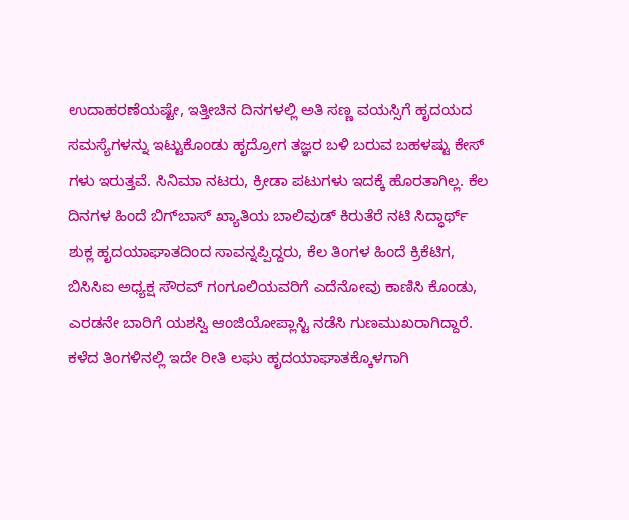ಉದಾಹರಣೆಯಷ್ಟೇ, ಇತ್ತೀಚಿನ ದಿನಗಳಲ್ಲಿ ಅತಿ ಸಣ್ಣ ವಯಸ್ಸಿಗೆ ಹೃದಯದ ಸಮಸ್ಯೆಗಳನ್ನು ಇಟ್ಟುಕೊಂಡು ಹೃದ್ರೋಗ ತಜ್ಞರ ಬಳಿ ಬರುವ ಬಹಳಷ್ಟು ಕೇಸ್ ಗಳು ಇರುತ್ತವೆ. ಸಿನಿಮಾ ನಟರು, ಕ್ರೀಡಾ ಪಟುಗಳು ಇದಕ್ಕೆ ಹೊರತಾಗಿಲ್ಲ. ಕೆಲ ದಿನಗಳ ಹಿಂದೆ ಬಿಗ್‌ಬಾಸ್ ಖ್ಯಾತಿಯ ಬಾಲಿವುಡ್ ಕಿರುತೆರೆ ನಟಿ ಸಿದ್ಧಾರ್ಥ್ ಶುಕ್ಲ ಹೃದಯಾಘಾತದಿಂದ ಸಾವನ್ನಪ್ಪಿದ್ದರು, ಕೆಲ ತಿಂಗಳ ಹಿಂದೆ ಕ್ರಿಕೆಟಿಗ, ಬಿಸಿಸಿಐ ಅಧ್ಯಕ್ಷ ಸೌರವ್ ಗಂಗೂಲಿಯವರಿಗೆ ಎದೆನೋವು ಕಾಣಿಸಿ ಕೊಂಡು, ಎರಡನೇ ಬಾರಿಗೆ ಯಶಸ್ವಿ ಆಂಜಿಯೋಪ್ಲಾಸ್ಟಿ ನಡೆಸಿ ಗುಣಮುಖರಾಗಿದ್ದಾರೆ.
ಕಳೆದ ತಿಂಗಳಿನಲ್ಲಿ ಇದೇ ರೀತಿ ಲಘು ಹೃದಯಾಘಾತಕ್ಕೊಳಗಾಗಿ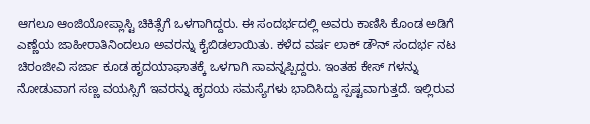ಆಗಲೂ ಆಂಜಿಯೋಪ್ಲಾಸ್ಟಿ ಚಿಕಿತ್ಸೆಗೆ ಒಳಗಾಗಿದ್ದರು. ಈ ಸಂದರ್ಭದಲ್ಲಿ ಅವರು ಕಾಣಿಸಿ ಕೊಂಡ ಅಡಿಗೆ ಎಣ್ಣೆಯ ಜಾಹೀರಾತಿನಿಂದಲೂ ಅವರನ್ನು ಕೈಬಿಡಲಾಯಿತು. ಕಳೆದ ವರ್ಷ ಲಾಕ್ ಡೌನ್ ಸಂದರ್ಭ ನಟ ಚಿರಂಜೀವಿ ಸರ್ಜಾ ಕೂಡ ಹೃದಯಾಘಾತಕ್ಕೆ ಒಳಗಾಗಿ ಸಾವನ್ನಪ್ಪಿದ್ದರು. ಇಂತಹ ಕೇಸ್ ಗಳನ್ನು ನೋಡುವಾಗ ಸಣ್ಣ ವಯಸ್ಸಿಗೆ ಇವರನ್ನು ಹೃದಯ ಸಮಸ್ಯೆಗಳು ಭಾದಿಸಿದ್ದು ಸ್ಪಷ್ಟವಾಗುತ್ತದೆ. ಇಲ್ಲಿರುವ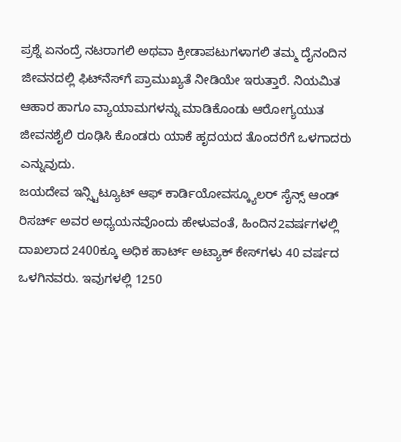ಪ್ರಶ್ನೆ ಏನಂದ್ರೆ ನಟರಾಗಲಿ ಅಥವಾ ಕ್ರೀಡಾಪಟುಗಳಾಗಲಿ ತಮ್ಮ ದೈನಂದಿನ ಜೀವನದಲ್ಲಿ ಫಿಟ್‌ನೆಸ್‌ಗೆ ಪ್ರಾಮುಖ್ಯತೆ ನೀಡಿಯೇ ಇರುತ್ತಾರೆ. ನಿಯಮಿತ ಆಹಾರ ಹಾಗೂ ವ್ಯಾಯಾಮಗಳನ್ನು ಮಾಡಿಕೊಂಡು ಆರೋಗ್ಯಯುತ ಜೀವನಶೈಲಿ ರೂಢಿಸಿ ಕೊಂಡರು ಯಾಕೆ ಹೃದಯದ ತೊಂದರೆಗೆ ಒಳಗಾದರು ಎನ್ನುವುದು.
ಜಯದೇವ ಇನ್ಸ್ಟಿಟ್ಯೂಟ್ ಆಫ್ ಕಾರ್ಡಿಯೋವಸ್ಕ್ಯೂಲರ್ ಸೈನ್ಸ್ ಆಂಡ್ ರಿಸರ್ಚ್ ಅವರ ಅಧ್ಯಯನವೊಂದು ಹೇಳುವಂತೆ, ಹಿಂದಿನ2ವರ್ಷಗಳಲ್ಲಿ ದಾಖಲಾದ 2400ಕ್ಕೂ ಅಧಿಕ ಹಾರ್ಟ್ ಅಟ್ಯಾಕ್ ಕೇಸ್‌ಗಳು 40 ವರ್ಷದ ಒಳಗಿನವರು. ಇವುಗಳಲ್ಲಿ 1250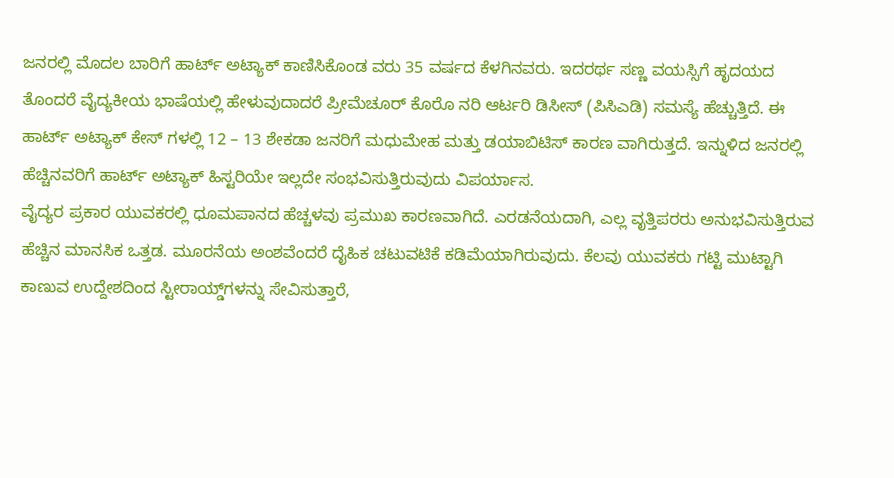ಜನರಲ್ಲಿ ಮೊದಲ ಬಾರಿಗೆ ಹಾರ್ಟ್ ಅಟ್ಯಾಕ್ ಕಾಣಿಸಿಕೊಂಡ ವರು 35 ವರ್ಷದ ಕೆಳಗಿನವರು. ಇದರರ್ಥ ಸಣ್ಣ ವಯಸ್ಸಿಗೆ ಹೃದಯದ ತೊಂದರೆ ವೈದ್ಯಕೀಯ ಭಾಷೆಯಲ್ಲಿ ಹೇಳುವುದಾದರೆ ಪ್ರೀಮೆಚೂರ್ ಕೊರೊ ನರಿ ಆರ್ಟರಿ ಡಿಸೀಸ್ (ಪಿಸಿಎಡಿ) ಸಮಸ್ಯೆ ಹೆಚ್ಚುತ್ತಿದೆ. ಈ ಹಾರ್ಟ್ ಅಟ್ಯಾಕ್ ಕೇಸ್ ಗಳಲ್ಲಿ 12 – 13 ಶೇಕಡಾ ಜನರಿಗೆ ಮಧುಮೇಹ ಮತ್ತು ಡಯಾಬಿಟಿಸ್ ಕಾರಣ ವಾಗಿರುತ್ತದೆ. ಇನ್ನುಳಿದ ಜನರಲ್ಲಿ ಹೆಚ್ಚಿನವರಿಗೆ ಹಾರ್ಟ್ ಅಟ್ಯಾಕ್ ಹಿಸ್ಟರಿಯೇ ಇಲ್ಲದೇ ಸಂಭವಿಸುತ್ತಿರುವುದು ವಿಪರ್ಯಾಸ.
ವೈದ್ಯರ ಪ್ರಕಾರ ಯುವಕರಲ್ಲಿ ಧೂಮಪಾನದ ಹೆಚ್ಚಳವು ಪ್ರಮುಖ ಕಾರಣವಾಗಿದೆ. ಎರಡನೆಯದಾಗಿ, ಎಲ್ಲ ವೃತ್ತಿಪರರು ಅನುಭವಿಸುತ್ತಿರುವ ಹೆಚ್ಚಿನ ಮಾನಸಿಕ ಒತ್ತಡ. ಮೂರನೆಯ ಅಂಶವೆಂದರೆ ದೈಹಿಕ ಚಟುವಟಿಕೆ ಕಡಿಮೆಯಾಗಿರುವುದು. ಕೆಲವು ಯುವಕರು ಗಟ್ಟಿ ಮುಟ್ಟಾಗಿ ಕಾಣುವ ಉದ್ದೇಶದಿಂದ ಸ್ಟೀರಾಯ್ಡ್‌ಗಳನ್ನು ಸೇವಿಸುತ್ತಾರೆ,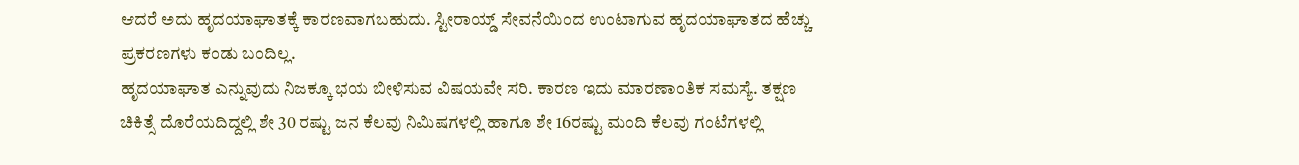ಆದರೆ ಅದು ಹೃದಯಾಘಾತಕ್ಕೆ ಕಾರಣವಾಗಬಹುದು. ಸ್ಟೀರಾಯ್ಡ್ ಸೇವನೆಯಿಂದ ಉಂಟಾಗುವ ಹೃದಯಾಘಾತದ ಹೆಚ್ಚು ಪ್ರಕರಣಗಳು ಕಂಡು ಬಂದಿಲ್ಲ.
ಹೃದಯಾಘಾತ ಎನ್ನುವುದು ನಿಜಕ್ಕೂ ಭಯ ಬೀಳಿಸುವ ವಿಷಯವೇ ಸರಿ. ಕಾರಣ ಇದು ಮಾರಣಾಂತಿಕ ಸಮಸ್ಯೆ. ತಕ್ಷಣ ಚಿಕಿತ್ಸೆ ದೊರೆಯದಿದ್ದಲ್ಲಿ ಶೇ 30 ರಷ್ಟು ಜನ ಕೆಲವು ನಿಮಿಷಗಳಲ್ಲಿ ಹಾಗೂ ಶೇ 16ರಷ್ಟು ಮಂದಿ ಕೆಲವು ಗಂಟೆಗಳಲ್ಲಿ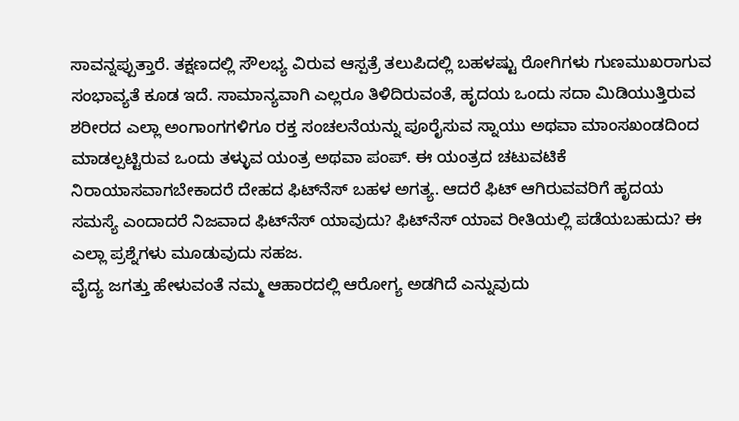ಸಾವನ್ನಪ್ಪುತ್ತಾರೆ. ತಕ್ಷಣದಲ್ಲಿ ಸೌಲಭ್ಯ ವಿರುವ ಆಸ್ಪತ್ರೆ ತಲುಪಿದಲ್ಲಿ ಬಹಳಷ್ಟು ರೋಗಿಗಳು ಗುಣಮುಖರಾಗುವ ಸಂಭಾವ್ಯತೆ ಕೂಡ ಇದೆ. ಸಾಮಾನ್ಯವಾಗಿ ಎಲ್ಲರೂ ತಿಳಿದಿರುವಂತೆ, ಹೃದಯ ಒಂದು ಸದಾ ಮಿಡಿಯುತ್ತಿರುವ ಶರೀರದ ಎಲ್ಲಾ ಅಂಗಾಂಗಗಳಿಗೂ ರಕ್ತ ಸಂಚಲನೆಯನ್ನು ಪೂರೈಸುವ ಸ್ನಾಯು ಅಥವಾ ಮಾಂಸಖಂಡದಿಂದ ಮಾಡಲ್ಪಟ್ಟಿರುವ ಒಂದು ತಳ್ಳುವ ಯಂತ್ರ ಅಥವಾ ಪಂಪ್. ಈ ಯಂತ್ರದ ಚಟುವಟಿಕೆ ನಿರಾಯಾಸವಾಗಬೇಕಾದರೆ ದೇಹದ ಫಿಟ್‌ನೆಸ್ ಬಹಳ ಅಗತ್ಯ. ಆದರೆ ಫಿಟ್ ಆಗಿರುವವರಿಗೆ ಹೃದಯ ಸಮಸ್ಯೆ ಎಂದಾದರೆ ನಿಜವಾದ ಫಿಟ್‌ನೆಸ್ ಯಾವುದು? ಫಿಟ್‌ನೆಸ್ ಯಾವ ರೀತಿಯಲ್ಲಿ ಪಡೆಯಬಹುದು? ಈ ಎಲ್ಲಾ ಪ್ರಶ್ನೆಗಳು ಮೂಡುವುದು ಸಹಜ.
ವೈದ್ಯ ಜಗತ್ತು ಹೇಳುವಂತೆ ನಮ್ಮ ಆಹಾರದಲ್ಲಿ ಆರೋಗ್ಯ ಅಡಗಿದೆ ಎನ್ನುವುದು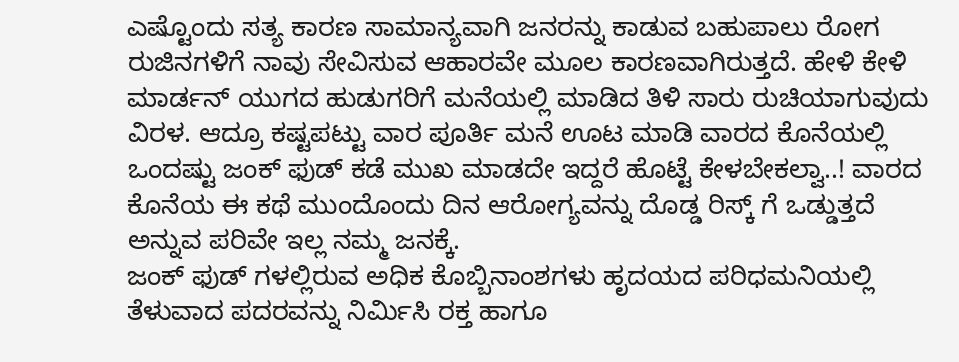ಎಷ್ಟೊಂದು ಸತ್ಯ ಕಾರಣ ಸಾಮಾನ್ಯವಾಗಿ ಜನರನ್ನು ಕಾಡುವ ಬಹುಪಾಲು ರೋಗ ರುಜಿನಗಳಿಗೆ ನಾವು ಸೇವಿಸುವ ಆಹಾರವೇ ಮೂಲ ಕಾರಣವಾಗಿರುತ್ತದೆ. ಹೇಳಿ ಕೇಳಿ ಮಾರ್ಡನ್ ಯುಗದ ಹುಡುಗರಿಗೆ ಮನೆಯಲ್ಲಿ ಮಾಡಿದ ತಿಳಿ ಸಾರು ರುಚಿಯಾಗುವುದು ವಿರಳ. ಆದ್ರೂ ಕಷ್ಟಪಟ್ಟು ವಾರ ಪೂರ್ತಿ ಮನೆ ಊಟ ಮಾಡಿ ವಾರದ ಕೊನೆಯಲ್ಲಿ ಒಂದಷ್ಟು ಜಂಕ್ ಫುಡ್ ಕಡೆ ಮುಖ ಮಾಡದೇ ಇದ್ದರೆ ಹೊಟ್ಟೆ ಕೇಳಬೇಕಲ್ವಾ..! ವಾರದ ಕೊನೆಯ ಈ ಕಥೆ ಮುಂದೊಂದು ದಿನ ಆರೋಗ್ಯವನ್ನು ದೊಡ್ಡ ರಿಸ್ಕ್ ಗೆ ಒಡ್ಡುತ್ತದೆ ಅನ್ನುವ ಪರಿವೇ ಇಲ್ಲ ನಮ್ಮ ಜನಕ್ಕೆ.
ಜಂಕ್ ಫುಡ್ ಗಳಲ್ಲಿರುವ ಅಧಿಕ ಕೊಬ್ಬಿನಾಂಶಗಳು ಹೃದಯದ ಪರಿಧಮನಿಯಲ್ಲಿ ತೆಳುವಾದ ಪದರವನ್ನು ನಿರ್ಮಿಸಿ ರಕ್ತ ಹಾಗೂ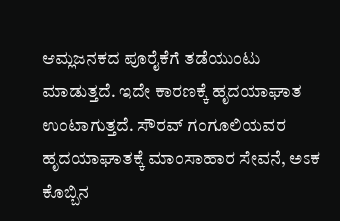ಆಮ್ಲಜನಕದ ಪೂರೈಕೆಗೆ ತಡೆಯುಂಟು ಮಾಡುತ್ತದೆ. ಇದೇ ಕಾರಣಕ್ಕೆ ಹೃದಯಾಘಾತ ಉಂಟಾಗುತ್ತದೆ. ಸೌರವ್ ಗಂಗೂಲಿಯವರ ಹೃದಯಾಘಾತಕ್ಕೆ ಮಾಂಸಾಹಾರ ಸೇವನೆ, ಅಽಕ ಕೊಬ್ಬಿನ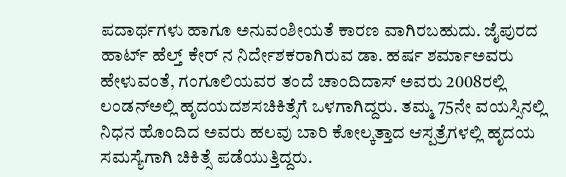ಪದಾರ್ಥಗಳು ಹಾಗೂ ಅನುವಂಶೀಯತೆ ಕಾರಣ ವಾಗಿರಬಹುದು. ಜೈಪುರದ ಹಾರ್ಟ್ ಹೆಲ್ತ್ ಕೇರ್ ನ ನಿರ್ದೇಶಕರಾಗಿರುವ ಡಾ. ಹರ್ಷ ಶರ್ಮಾಅವರು ಹೇಳುವಂತೆ, ಗಂಗೂಲಿಯವರ ತಂದೆ ಚಾಂದಿದಾಸ್ ಅವರು 2008ರಲ್ಲಿ ಲಂಡನ್‌ಅಲ್ಲಿ ಹೃದಯದಶಸಚಿಕಿತ್ಸೆಗೆ ಒಳಗಾಗಿದ್ದರು. ತಮ್ಮ 75ನೇ ವಯಸ್ಸಿನಲ್ಲಿ ನಿಧನ ಹೊಂದಿದ ಅವರು ಹಲವು ಬಾರಿ ಕೋಲ್ಕತ್ತಾದ ಆಸ್ಪತ್ರೆಗಳಲ್ಲಿ ಹೃದಯ ಸಮಸ್ಯೆಗಾಗಿ ಚಿಕಿತ್ಸೆ ಪಡೆಯುತ್ತಿದ್ದರು.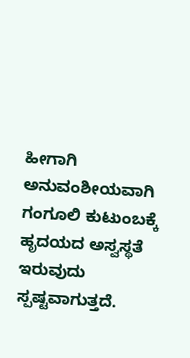ಹೀಗಾಗಿ ಅನುವಂಶೀಯವಾಗಿ ಗಂಗೂಲಿ ಕುಟುಂಬಕ್ಕೆ ಹೃದಯದ ಅಸ್ವಸ್ಥತೆ ಇರುವುದು ಸ್ಪಷ್ಟವಾಗುತ್ತದೆ.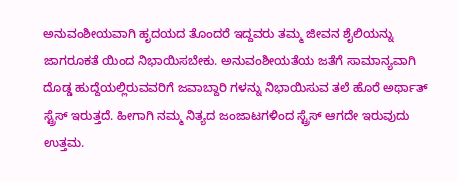ಅನುವಂಶೀಯವಾಗಿ ಹೃದಯದ ತೊಂದರೆ ಇದ್ದವರು ತಮ್ಮ ಜೀವನ ಶೈಲಿಯನ್ನು ಜಾಗರೂಕತೆ ಯಿಂದ ನಿಭಾಯಿಸಬೇಕು. ಅನುವಂಶೀಯತೆಯ ಜತೆಗೆ ಸಾಮಾನ್ಯವಾಗಿ ದೊಡ್ಡ ಹುದ್ದೆಯಲ್ಲಿರುವವರಿಗೆ ಜವಾಬ್ದಾರಿ ಗಳನ್ನು ನಿಭಾಯಿಸುವ ತಲೆ ಹೊರೆ ಅರ್ಥಾತ್ ಸ್ಟ್ರೆಸ್ ಇರುತ್ತದೆ. ಹೀಗಾಗಿ ನಮ್ಮ ನಿತ್ಯದ ಜಂಜಾಟಗಳಿಂದ ಸ್ಟ್ರೆಸ್ ಆಗದೇ ಇರುವುದು ಉತ್ತಮ.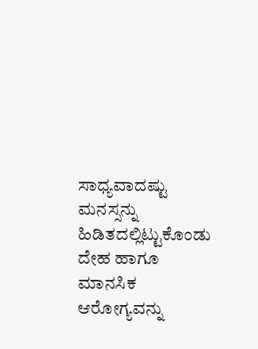ಸಾಧ್ಯವಾದಷ್ಟು ಮನಸ್ಸನ್ನು ಹಿಡಿತದಲ್ಲಿಟ್ಟುಕೊಂಡು ದೇಹ ಹಾಗೂ ಮಾನಸಿಕ ಆರೋಗ್ಯವನ್ನು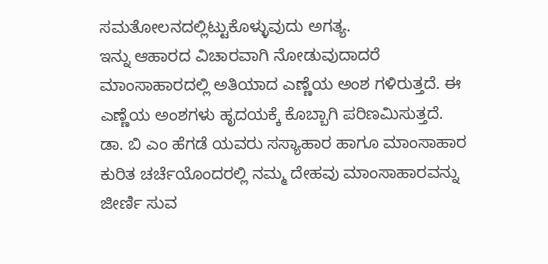ಸಮತೋಲನದಲ್ಲಿಟ್ಟುಕೊಳ್ಳುವುದು ಅಗತ್ಯ.
ಇನ್ನು ಆಹಾರದ ವಿಚಾರವಾಗಿ ನೋಡುವುದಾದರೆ ಮಾಂಸಾಹಾರದಲ್ಲಿ ಅತಿಯಾದ ಎಣ್ಣೆಯ ಅಂಶ ಗಳಿರುತ್ತದೆ. ಈ ಎಣ್ಣೆಯ ಅಂಶಗಳು ಹೃದಯಕ್ಕೆ ಕೊಬ್ಬಾಗಿ ಪರಿಣಮಿಸುತ್ತದೆ. ಡಾ. ಬಿ ಎಂ ಹೆಗಡೆ ಯವರು ಸಸ್ಯಾಹಾರ ಹಾಗೂ ಮಾಂಸಾಹಾರ ಕುರಿತ ಚರ್ಚೆಯೊಂದರಲ್ಲಿ ನಮ್ಮ ದೇಹವು ಮಾಂಸಾಹಾರವನ್ನು ಜೀರ್ಣಿ ಸುವ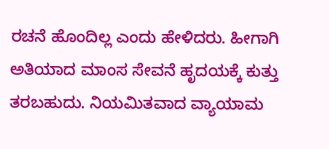ರಚನೆ ಹೊಂದಿಲ್ಲ ಎಂದು ಹೇಳಿದರು. ಹೀಗಾಗಿ ಅತಿಯಾದ ಮಾಂಸ ಸೇವನೆ ಹೃದಯಕ್ಕೆ ಕುತ್ತು ತರಬಹುದು. ನಿಯಮಿತವಾದ ವ್ಯಾಯಾಮ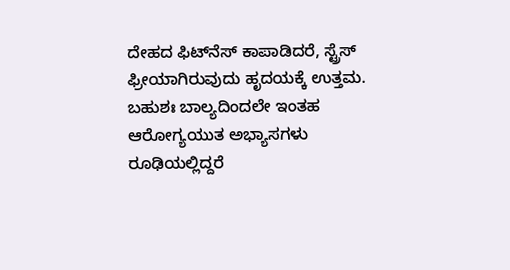ದೇಹದ ಫಿಟ್‌ನೆಸ್ ಕಾಪಾಡಿದರೆ, ಸ್ಟ್ರೆಸ್ ಫ್ರೀಯಾಗಿರುವುದು ಹೃದಯಕ್ಕೆ ಉತ್ತಮ. ಬಹುಶಃ ಬಾಲ್ಯದಿಂದಲೇ ಇಂತಹ ಆರೋಗ್ಯಯುತ ಅಭ್ಯಾಸಗಳು ರೂಢಿಯಲ್ಲಿದ್ದರೆ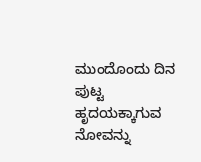ಮುಂದೊಂದು ದಿನ ಪುಟ್ಟ ಹೃದಯಕ್ಕಾಗುವ ನೋವನ್ನು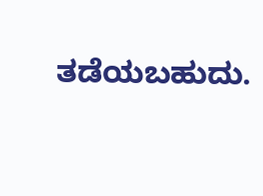ತಡೆಯಬಹುದು.